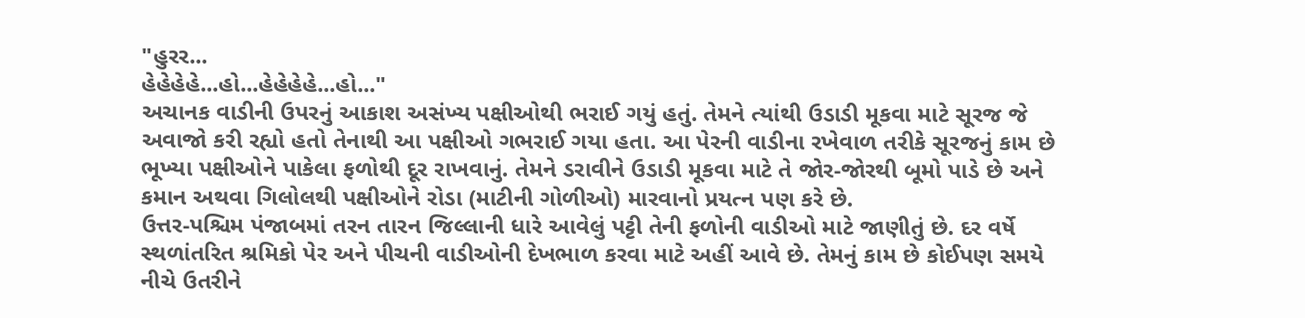"હુરર...
હેહેહેહે...હો...હેહેહેહે...હો..."
અચાનક વાડીની ઉપરનું આકાશ અસંખ્ય પક્ષીઓથી ભરાઈ ગયું હતું. તેમને ત્યાંથી ઉડાડી મૂકવા માટે સૂરજ જે અવાજો કરી રહ્યો હતો તેનાથી આ પક્ષીઓ ગભરાઈ ગયા હતા. આ પેરની વાડીના રખેવાળ તરીકે સૂરજનું કામ છે ભૂખ્યા પક્ષીઓને પાકેલા ફળોથી દૂર રાખવાનું. તેમને ડરાવીને ઉડાડી મૂકવા માટે તે જોર-જોરથી બૂમો પાડે છે અને કમાન અથવા ગિલોલથી પક્ષીઓને રોડા (માટીની ગોળીઓ) મારવાનો પ્રયત્ન પણ કરે છે.
ઉત્તર-પશ્ચિમ પંજાબમાં તરન તારન જિલ્લાની ધારે આવેલું પટ્ટી તેની ફળોની વાડીઓ માટે જાણીતું છે. દર વર્ષે સ્થળાંતરિત શ્રમિકો પેર અને પીચની વાડીઓની દેખભાળ કરવા માટે અહીં આવે છે. તેમનું કામ છે કોઈપણ સમયે નીચે ઉતરીને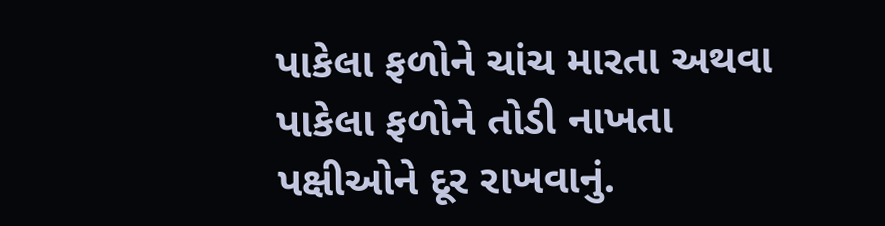પાકેલા ફળોને ચાંચ મારતા અથવા પાકેલા ફળોને તોડી નાખતા પક્ષીઓને દૂર રાખવાનું.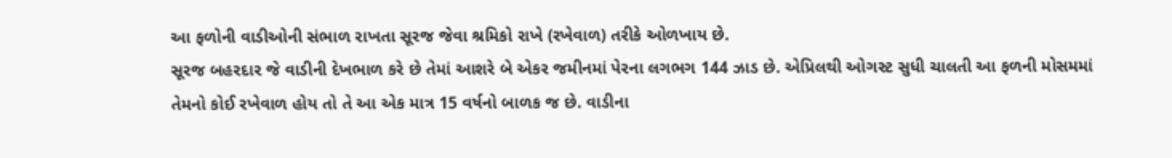આ ફળોની વાડીઓની સંભાળ રાખતા સૂરજ જેવા શ્રમિકો રાખે (રખેવાળ) તરીકે ઓળખાય છે.
સૂરજ બહરદાર જે વાડીની દેખભાળ કરે છે તેમાં આશરે બે એકર જમીનમાં પેરના લગભગ 144 ઝાડ છે. એપ્રિલથી ઓગસ્ટ સુધી ચાલતી આ ફળની મોસમમાં તેમનો કોઈ રખેવાળ હોય તો તે આ એક માત્ર 15 વર્ષનો બાળક જ છે. વાડીના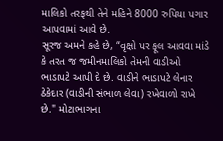માલિકો તરફથી તેને મહિને 8000 રુપિયા પગાર આપવામાં આવે છે.
સૂરજ અમને કહે છે, “વૃક્ષો પર ફૂલ આવવા માંડે કે તરત જ જમીનમાલિકો તેમની વાડીઓ ભાડાપટે આપી દે છે. વાડીને ભાડાપટે લેનાર ઠેકેદાર (વાડીની સંભાળ લેવા) રખેવાળો રાખે છે." મોટાભાગના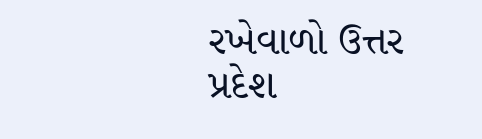રખેવાળો ઉત્તર પ્રદેશ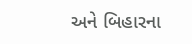અને બિહારના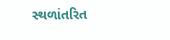સ્થળાંતરિત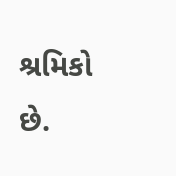શ્રમિકો છે.